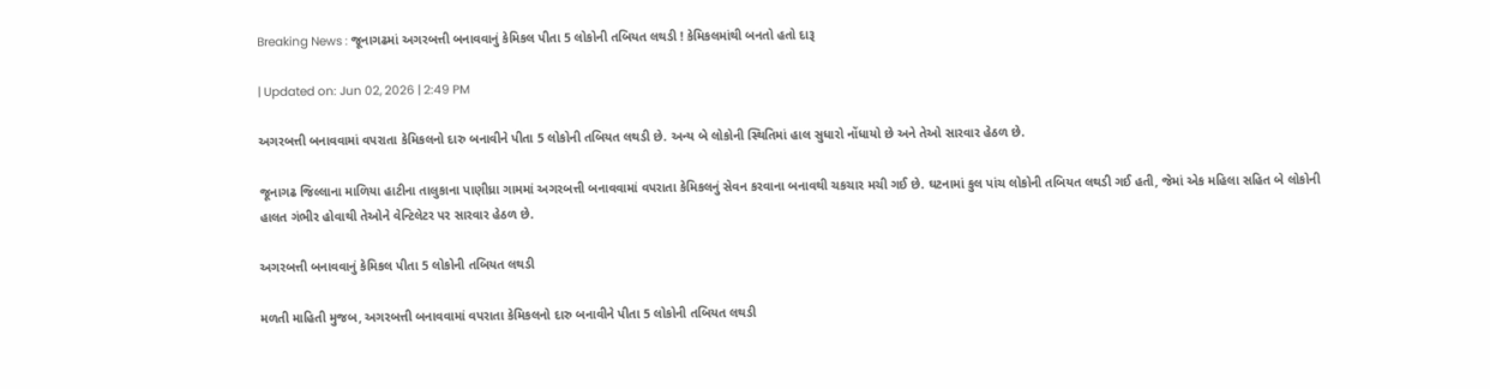Breaking News : જૂનાગઢમાં અગરબત્તી બનાવવાનું કેમિકલ પીતા 5 લોકોની તબિયત લથડી ! કેમિકલમાંથી બનતો હતો દારૂ

| Updated on: Jun 02, 2026 | 2:49 PM

અગરબત્તી બનાવવામાં વપરાતા કેમિકલનો દારુ બનાવીને પીતા 5 લોકોની તબિયત લથડી છે. અન્ય બે લોકોની સ્થિતિમાં હાલ સુધારો નોંધાયો છે અને તેઓ સારવાર હેઠળ છે.

જૂનાગઢ જિલ્લાના માળિયા હાટીના તાલુકાના પાણીધ્રા ગામમાં અગરબત્તી બનાવવામાં વપરાતા કેમિકલનું સેવન કરવાના બનાવથી ચકચાર મચી ગઈ છે. ઘટનામાં કુલ પાંચ લોકોની તબિયત લથડી ગઈ હતી, જેમાં એક મહિલા સહિત બે લોકોની હાલત ગંભીર હોવાથી તેઓને વેન્ટિલેટર પર સારવાર હેઠળ છે.

અગરબત્તી બનાવવાનું કેમિકલ પીતા 5 લોકોની તબિયત લથડી

મળતી માહિતી મુજબ, અગરબત્તી બનાવવામાં વપરાતા કેમિકલનો દારુ બનાવીને પીતા 5 લોકોની તબિયત લથડી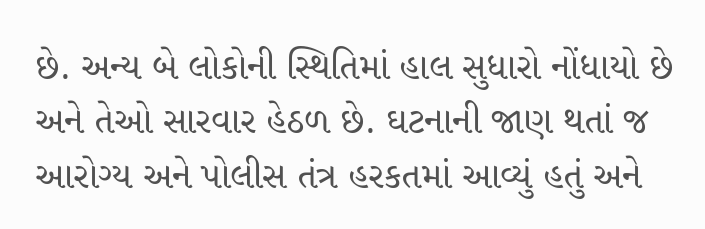છે. અન્ય બે લોકોની સ્થિતિમાં હાલ સુધારો નોંધાયો છે અને તેઓ સારવાર હેઠળ છે. ઘટનાની જાણ થતાં જ આરોગ્ય અને પોલીસ તંત્ર હરકતમાં આવ્યું હતું અને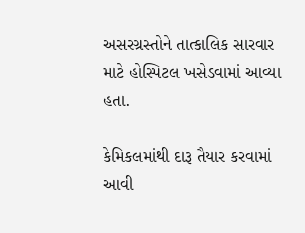અસરગ્રસ્તોને તાત્કાલિક સારવાર માટે હોસ્પિટલ ખસેડવામાં આવ્યા હતા.

કેમિકલમાંથી દારૂ તૈયાર કરવામાં આવી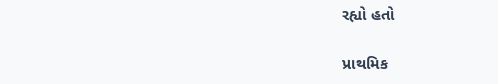રહ્યો હતો

પ્રાથમિક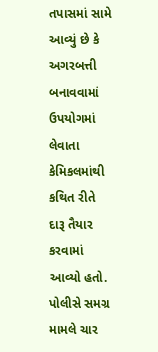તપાસમાં સામે આવ્યું છે કે અગરબત્તી બનાવવામાં ઉપયોગમાં લેવાતા કેમિકલમાંથી કથિત રીતે દારૂ તૈયાર કરવામાં આવ્યો હતો. પોલીસે સમગ્ર મામલે ચાર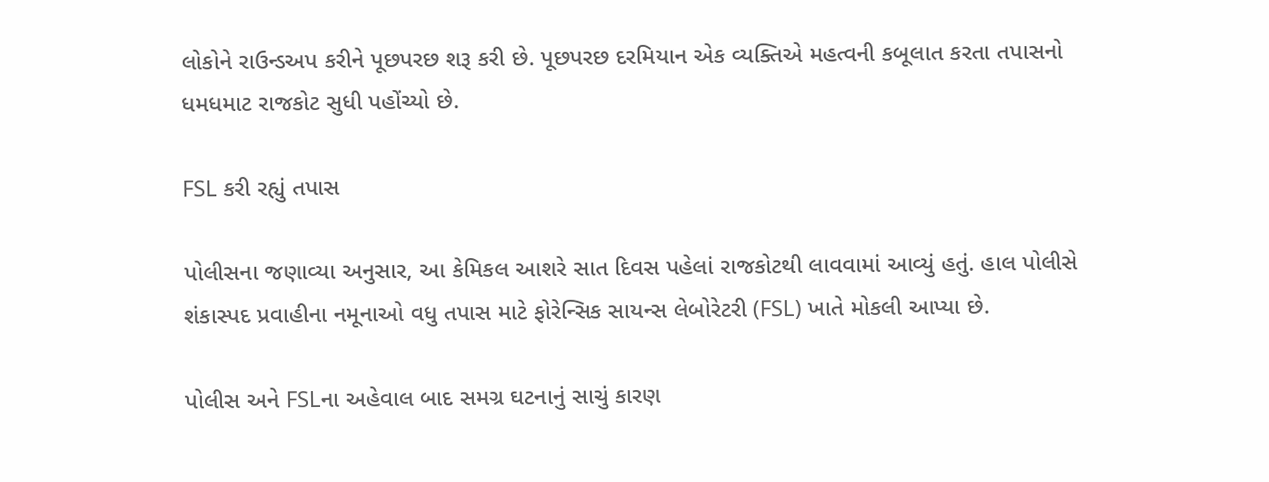લોકોને રાઉન્ડઅપ કરીને પૂછપરછ શરૂ કરી છે. પૂછપરછ દરમિયાન એક વ્યક્તિએ મહત્વની કબૂલાત કરતા તપાસનો ધમધમાટ રાજકોટ સુધી પહોંચ્યો છે.

FSL કરી રહ્યું તપાસ

પોલીસના જણાવ્યા અનુસાર, આ કેમિકલ આશરે સાત દિવસ પહેલાં રાજકોટથી લાવવામાં આવ્યું હતું. હાલ પોલીસે શંકાસ્પદ પ્રવાહીના નમૂનાઓ વધુ તપાસ માટે ફોરેન્સિક સાયન્સ લેબોરેટરી (FSL) ખાતે મોકલી આપ્યા છે.

પોલીસ અને FSLના અહેવાલ બાદ સમગ્ર ઘટનાનું સાચું કારણ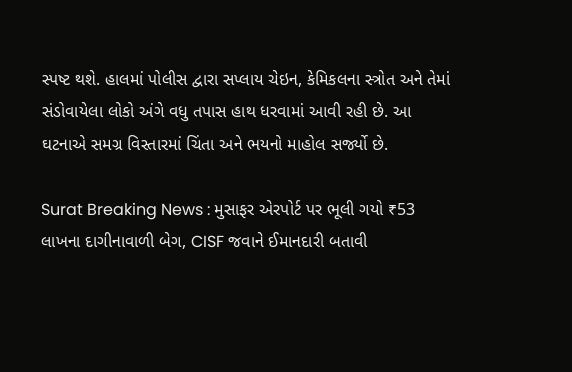સ્પષ્ટ થશે. હાલમાં પોલીસ દ્વારા સપ્લાય ચેઇન, કેમિકલના સ્ત્રોત અને તેમાં સંડોવાયેલા લોકો અંગે વધુ તપાસ હાથ ધરવામાં આવી રહી છે. આ ઘટનાએ સમગ્ર વિસ્તારમાં ચિંતા અને ભયનો માહોલ સર્જ્યો છે.

Surat Breaking News : મુસાફર એરપોર્ટ પર ભૂલી ગયો ₹53 લાખના દાગીનાવાળી બેગ, CISF જવાને ઈમાનદારી બતાવી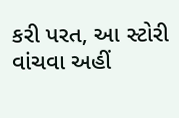કરી પરત, આ સ્ટોરી વાંચવા અહીં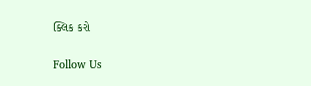ક્લિક કરો

Follow Us